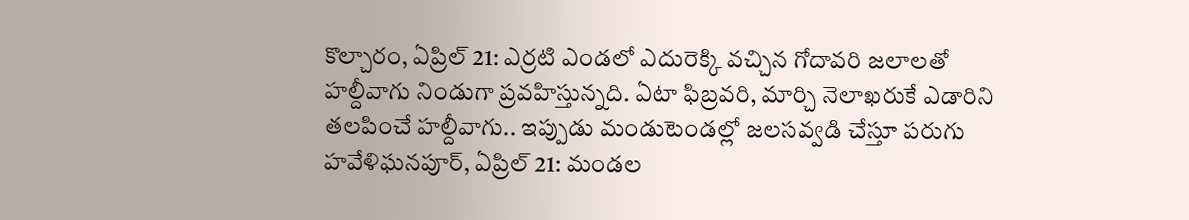కొల్చారం, ఏప్రిల్ 21: ఎర్రటి ఎండలో ఎదురెక్కి వచ్చిన గోదావరి జలాలతో హల్దీవాగు నిండుగా ప్రవహిస్తున్నది. ఏటా ఫిబ్రవరి, మార్చి నెలాఖరుకే ఎడారిని తలపించే హల్దీవాగు.. ఇప్పుడు మండుటెండల్లో జలసవ్వడి చేస్తూ పరుగు
హవేళిఘనపూర్, ఏప్రిల్ 21: మండల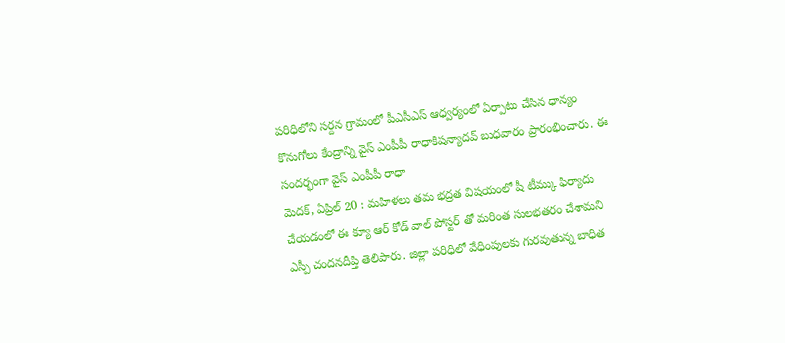పరిధిలోని సర్దన గ్రామంలో పీఎసీఎస్ ఆధ్వర్యంలో ఏర్పాటు చేసిన ధాన్యం కొనుగోలు కేంద్రాన్ని వైస్ ఎంపీపీ రాధాకిషన్యాదవ్ బుధవారం ప్రారంభించారు. ఈ సందర్భంగా వైస్ ఎంపీపీ రాధా
మెదక్, ఏప్రిల్ 20 : మహిళలు తమ భద్రత విషయంలో షీ టీమ్కు ఫిర్యాదు చేయడంలో ఈ క్యూ ఆర్ కోడ్ వాల్ పోస్టర్ తో మరింత సులభతరం చేశామని ఎస్పీ చందనదీప్తి తెలిపారు. జిల్లా పరిధిలో వేధింపులకు గురవుతున్న బాధిత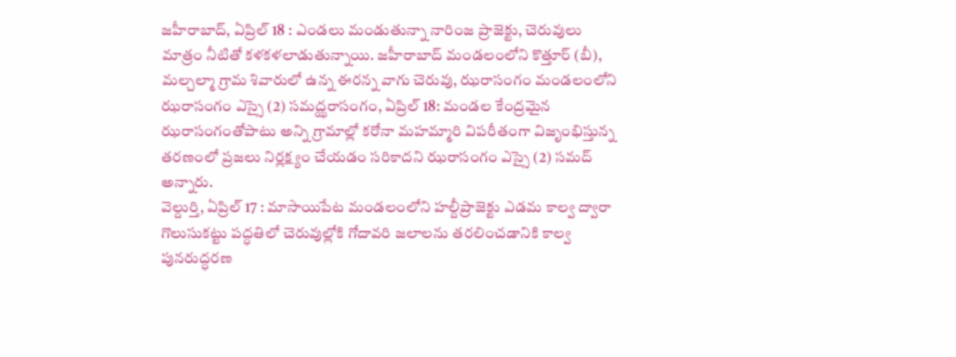జహీరాబాద్, ఏప్రిల్ 18 : ఎండలు మండుతున్నా నారింజ ప్రాజెక్టు, చెరువులు మాత్రం నీటితో కళకళలాడుతున్నాయి. జహీరాబాద్ మండలంలోని కొత్తూర్ (బీ), మల్చల్మా గ్రామ శివారులో ఉన్న ఈరన్న వాగు చెరువు, ఝరాసంగం మండలంలోని
ఝరాసంగం ఎస్సై (2) సమద్ఝరాసంగం, ఏప్రిల్ 18: మండల కేంద్రమైన ఝరాసంగంతోపాటు అన్ని గ్రామాల్లో కరోనా మహమ్మారి విపరీతంగా విజృంభిస్తున్న తరణంలో ప్రజలు నిర్లక్ష్యం చేయడం సరికాదని ఝరాసంగం ఎస్సై (2) సమద్ అన్నారు.
వెల్దుర్తి, ఏప్రిల్ 17 : మాసాయిపేట మండలంలోని హల్దీప్రాజెక్టు ఎడమ కాల్వ ద్వారా గొలుసుకట్టు పద్ధతిలో చెరువుల్లోకి గోదావరి జలాలను తరలించడానికి కాల్వ పునరుద్ధరణ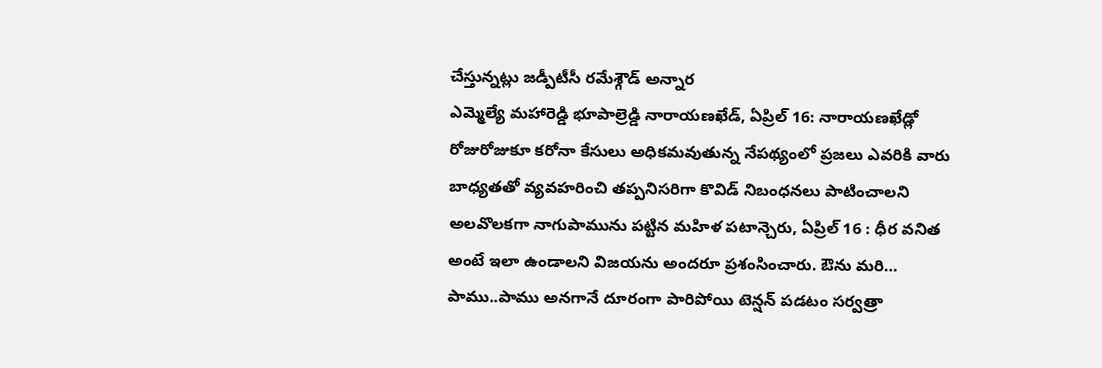చేస్తున్నట్లు జడ్పీటీసీ రమేశ్గౌడ్ అన్నార
ఎమ్మెల్యే మహారెడ్డి భూపాల్రెడ్డి నారాయణఖేడ్, ఏప్రిల్ 16: నారాయణఖేడ్లో రోజురోజుకూ కరోనా కేసులు అధికమవుతున్న నేపథ్యంలో ప్రజలు ఎవరికి వారు బాధ్యతతో వ్యవహరించి తప్పనిసరిగా కొవిడ్ నిబంధనలు పాటించాలని
అలవొలకగా నాగుపామును పట్టిన మహిళ పటాన్చెరు, ఏప్రిల్ 16 : ధీర వనిత అంటే ఇలా ఉండాలని విజయను అందరూ ప్రశంసించారు. ఔను మరి… పాము..పాము అనగానే దూరంగా పారిపోయి టెన్షన్ పడటం సర్వత్రా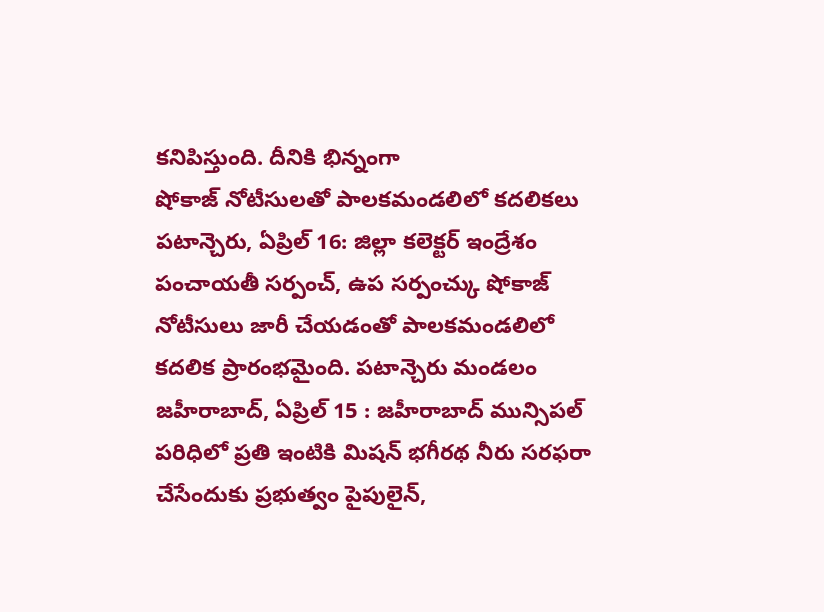కనిపిస్తుంది. దీనికి భిన్నంగా
షోకాజ్ నోటీసులతో పాలకమండలిలో కదలికలు పటాన్చెరు, ఏప్రిల్ 16: జిల్లా కలెక్టర్ ఇంద్రేశం పంచాయతీ సర్పంచ్, ఉప సర్పంచ్కు షోకాజ్ నోటీసులు జారీ చేయడంతో పాలకమండలిలో కదలిక ప్రారంభమైంది. పటాన్చెరు మండలం
జహీరాబాద్, ఏప్రిల్ 15 : జహీరాబాద్ మున్సిపల్ పరిధిలో ప్రతి ఇంటికి మిషన్ భగీరథ నీరు సరఫరా చేసేందుకు ప్రభుత్వం పైపులైన్,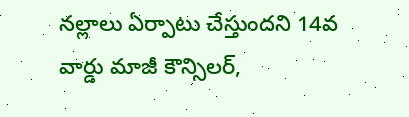నల్లాలు ఏర్పాటు చేస్తుందని 14వ వార్డు మాజీ కౌన్సిలర్,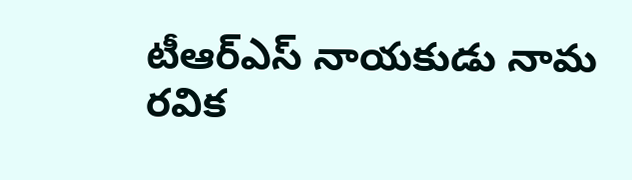టీఆర్ఎస్ నాయకుడు నామ రవిక